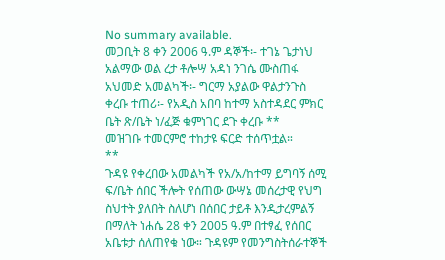No summary available.
መጋቢት 8 ቀን 2006 ዓ.ም ዳኞች፡- ተገኔ ጌታነህ አልማው ወል ረታ ቶሎሣ አዳነ ንገሴ ሙስጠፋ አህመድ አመልካች፡- ግርማ አያልው ዋልታንጉስ ቀረቡ ተጠሪ፡- የአዲስ አበባ ከተማ አስተዳደር ምክር ቤት ጽ/ቤት ነ/ፈጅ ቁምነገር ደጉ ቀረቡ **
መዝገቡ ተመርምሮ ተከታዩ ፍርድ ተሰጥቷል።
**
ጉዳዩ የቀረበው አመልካች የአ/አ/ከተማ ይግባኝ ሰሚ ፍ/ቤት ሰበር ችሎት የሰጠው ውሣኔ መሰረታዊ የህግ ስህተት ያለበት ስለሆነ በሰበር ታይቶ እንዲታረምልኝ በማለት ነሐሴ 28 ቀን 2005 ዓ.ም በተፃፈ የሰበር አቤቱታ ሰለጠየቁ ነው። ጉዳዩም የመንግስትሰራተኞች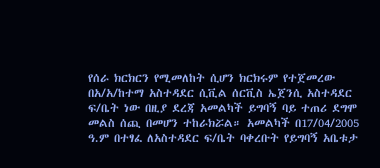የሰራ ክርክርን የሚመለከት ሲሆን ክርክሩም የተጀመረው በአ/አ/ከተማ አስተዳደር ሲቪል ሰርቪስ ኤጀንሲ አስተዳደር ፍ/ቤት ነው በዚያ ደረጃ አመልካች ይግባኝ ባይ ተጠሪ ደግሞ መልስ ሰጪ በመሆን ተከራክሯል። አመልካች በ17/04/2005 ዓ.ም በተፃፈ ለአስተዳደር ፍ/ቤት ባቀረቡት የይግባኝ አቤቱታ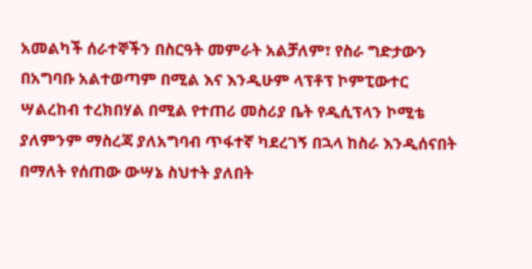አመልካች ሰራተኞችን በስርዓት መምራት አልቻለም፣ የስራ ግድታውን በአግባቡ አልተወጣም በሚል እና እንዲሁም ላፕቶፕ ኮምፒውተር ሣልረከብ ተረክበሃል በሚል የተጠሪ መስሪያ ቤት የዲሲፕላን ኮሚቴ ያለምንም ማስረጃ ያለአግባብ ጥፋተኛ ካደረገኝ በኋላ ከስራ እንዲሰናበት በማለት የሰጠው ውሣኔ ስህተት ያለበት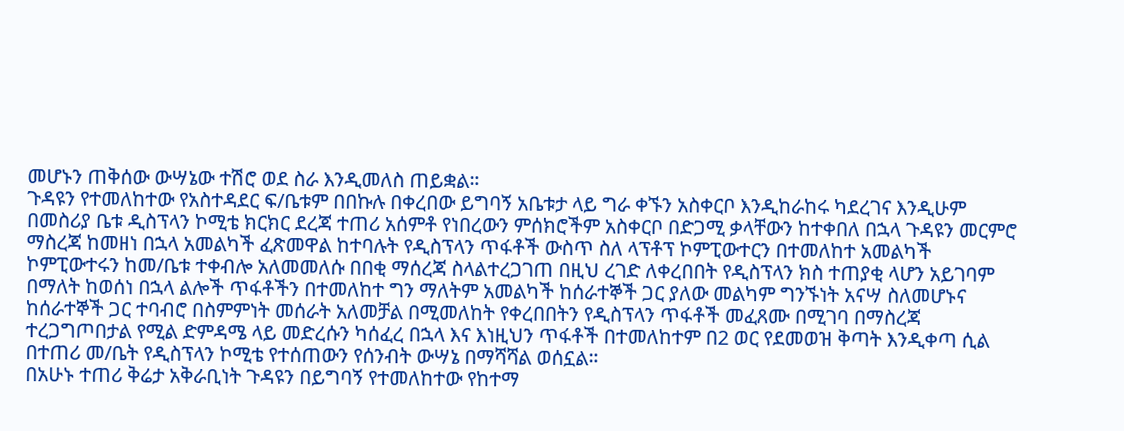መሆኑን ጠቅሰው ውሣኔው ተሽሮ ወደ ስራ እንዲመለስ ጠይቋል።
ጉዳዩን የተመለከተው የአስተዳደር ፍ/ቤቱም በበኩሉ በቀረበው ይግባኝ አቤቱታ ላይ ግራ ቀኙን አስቀርቦ እንዲከራከሩ ካደረገና እንዲሁም በመስሪያ ቤቱ ዲስፕላን ኮሚቴ ክርክር ደረጃ ተጠሪ አሰምቶ የነበረውን ምሰክሮችም አስቀርቦ በድጋሚ ቃላቸውን ከተቀበለ በኋላ ጉዳዩን መርምሮ ማስረጃ ከመዘነ በኋላ አመልካች ፈጽመዋል ከተባሉት የዲስፕላን ጥፋቶች ውስጥ ስለ ላፕቶፕ ኮምፒውተርን በተመለከተ አመልካች ኮምፒውተሩን ከመ/ቤቱ ተቀብሎ አለመመለሱ በበቂ ማሰረጃ ስላልተረጋገጠ በዚህ ረገድ ለቀረበበት የዲስፕላን ክስ ተጠያቂ ላሆን አይገባም በማለት ከወሰነ በኋላ ልሎች ጥፋቶችን በተመለከተ ግን ማለትም አመልካች ከሰራተኞች ጋር ያለው መልካም ግንኙነት አናሣ ስለመሆኑና ከሰራተኞች ጋር ተባብሮ በስምምነት መሰራት አለመቻል በሚመለከት የቀረበበትን የዲስፕላን ጥፋቶች መፈጸሙ በሚገባ በማስረጃ ተረጋግጦበታል የሚል ድምዳሜ ላይ መድረሱን ካሰፈረ በኋላ እና እነዚህን ጥፋቶች በተመለከተም በ2 ወር የደመወዝ ቅጣት እንዲቀጣ ሲል በተጠሪ መ/ቤት የዲስፕላን ኮሚቴ የተሰጠውን የሰንብት ውሣኔ በማሻሻል ወሰኗል።
በአሁኑ ተጠሪ ቅሬታ አቅራቢነት ጉዳዩን በይግባኝ የተመለከተው የከተማ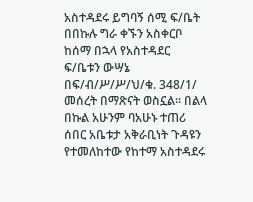አስተዳደሩ ይግባኝ ሰሚ ፍ/ቤት በበኩሉ ግራ ቀኙን አስቀርቦ ከሰማ በኋላ የአስተዳደር ፍ/ቤቱን ውሣኔ በፍ/ብ/ሥ/ሥ/ህ/ቁ. 348/1/ መሰረት በማጽናት ወስኗል። በልላ በኩል አሁንም ባአሁኑ ተጠሪ ሰበር አቤቱታ አቅራቢነት ጉዳዩን የተመለከተው የከተማ አስተዳደሩ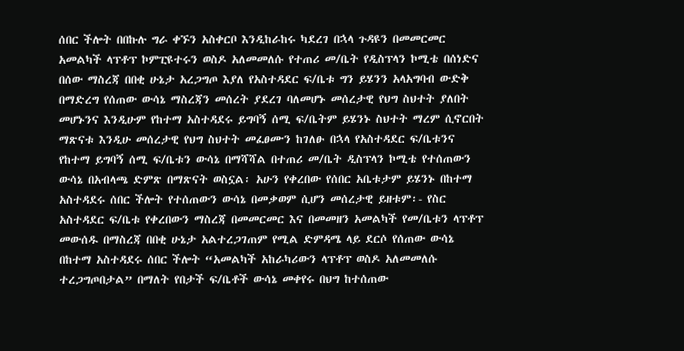ሰበር ችሎት በበኩሉ ግራ ቀኙን አስቀርቦ እንዲከራከሩ ካደረገ በኋላ ጉዳዩን በመመርመር አመልካች ላፕቶፕ ኮምፒዩተሩን ወስዶ አለመመለሱ የተጠሪ መ/ቤት የዲስፕላን ኮሚቴ በሰነድና በሰው ማስረጃ በበቂ ሁኔታ አረጋግጦ እያለ የአስተዳደር ፍ/ቤቱ ግን ይሄንን አላአግባብ ውድቅ በማድረግ የሰጠው ውሳኔ ማስረጃን መሰረት ያደረገ ባለመሆኑ መሰረታዊ የህግ ስህተት ያለበት መሆኑንና እንዲሁም የከተማ አስተዳደሩ ይግባኝ ሰሚ ፍ/ቤትም ይሄንኑ ስህተት ማረም ሲኖርበት ማጽናቱ እንዲሁ መሰረታዊ የህግ ስህተት መፈፀሙን ከገለፁ በኋላ የአስተዳደር ፍ/ቤቱንና የከተማ ይግባኝ ሰሚ ፍ/ቤቱን ውሳኔ በማሻሻል በተጠሪ መ/ቤት ዲስፕላን ኮሚቴ የተሰጠውን ውሳኔ በአብላጫ ድምጽ በማጽናት ወስኗል፡ አሁን የቀረበው የሰበር አቤቱታም ይሄንኑ በከተማ አስተዳደሩ ሰበር ችሎት የተሰጠውን ውሳኔ በመቃወም ሲሆን መሰረታዊ ይዘቱም፡- የስር አስተዳደር ፍ/ቤቱ የቀረበውን ማስረጃ በመመርመር እና በመመዘን አመልካች የመ/ቤቱን ላፕቶፕ መውሰዱ በማስረጃ በበቂ ሁኔታ አልተረጋገጠም የሚል ድምዳሜ ላይ ደርሶ የሰጠው ውሳኔ በከተማ አስተዳደሩ ሰበር ችሎት “አመልካች አከራካሪውን ላፕቶፕ ወስዶ አለመመለሱ ተረጋግጦበታል” በማለት የበታች ፍ/ቤቶች ውሳኔ መቀየሩ በህግ ከተሰጠው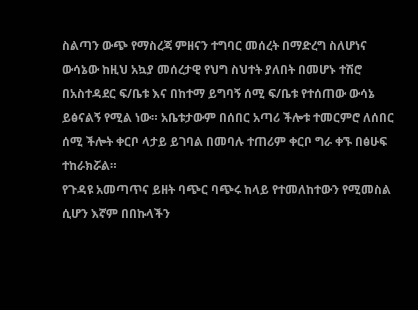ስልጣን ውጭ የማስረጃ ምዘናን ተግባር መሰረት በማድረግ ስለሆነና ውሳኔው ከዚህ አኳያ መሰረታዊ የህግ ስህተት ያለበት በመሆኑ ተሽሮ በአስተዳደር ፍ/ቤቱ እና በከተማ ይግባኝ ሰሚ ፍ/ቤቱ የተሰጠው ውሳኔ ይፅናልኝ የሚል ነው። አቤቱታውም በሰበር አጣሪ ችሎቱ ተመርምሮ ለሰበር ሰሚ ችሎት ቀርቦ ላታይ ይገባል በመባሉ ተጠሪም ቀርቦ ግራ ቀኙ በፅሁፍ ተከራክሯል።
የጉዳዩ አመጣጥና ይዘት ባጭር ባጭሩ ከላይ የተመለከተውን የሚመስል ሲሆን እኛም በበኩላችን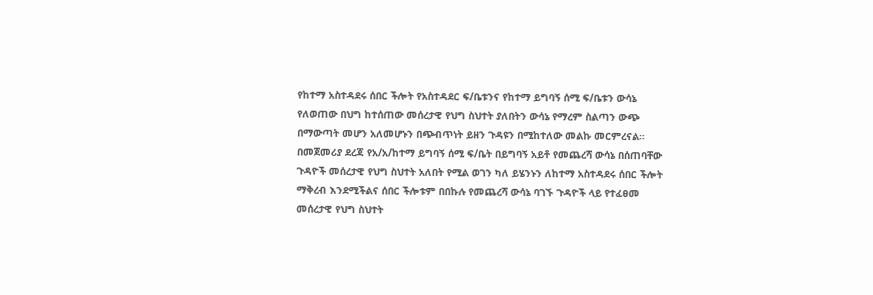የከተማ አስተዳደሩ ሰበር ችሎት የአስተዳደር ፍ/ቤቱንና የከተማ ይግባኝ ሰሚ ፍ/ቤቱን ውሳኔ የለወጠው በህግ ከተሰጠው መሰረታዊ የህግ ስህተት ያለበትን ውሳኔ የማረም ስልጣን ውጭ በማውጣት መሆን አለመሆኑን በጭብጥነት ይዘን ጉዳዩን በሚከተለው መልኩ መርምረናል።
በመጀመሪያ ደረጃ የአ/አ/ከተማ ይግባኝ ሰሚ ፍ/ቤት በይግባኝ አይቶ የመጨረሻ ውሳኔ በሰጠባቸው ጉዳዮች መሰረታዊ የህግ ስህተት አለበት የሚል ወገን ካለ ይሄንኑን ለከተማ አስተዳደሩ ሰበር ችሎት ማቅረብ እንደሚችልና ሰበር ችሎቱም በበኩሉ የመጨረሻ ውሳኔ ባገኙ ጉዳዮች ላይ የተፈፀመ መሰረታዊ የህግ ስህተት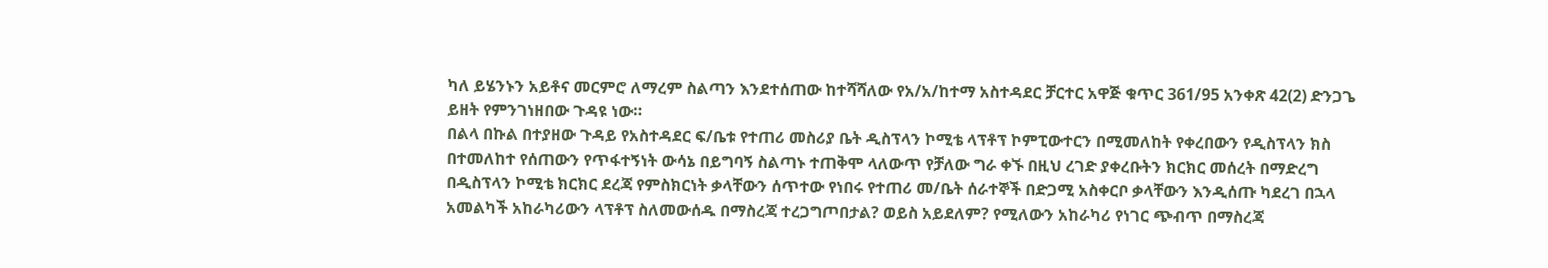ካለ ይሄንኑን አይቶና መርምሮ ለማረም ስልጣን እንደተሰጠው ከተሻሻለው የአ/አ/ከተማ አስተዳደር ቻርተር አዋጅ ቁጥር 361/95 አንቀጽ 42(2) ድንጋጌ ይዘት የምንገነዘበው ጉዳዩ ነው።
በልላ በኩል በተያዘው ጉዳይ የአስተዳደር ፍ/ቤቱ የተጠሪ መስሪያ ቤት ዲስፕላን ኮሚቴ ላፕቶፕ ኮምፒውተርን በሚመለከት የቀረበውን የዲስፕላን ክስ በተመለከተ የሰጠውን የጥፋተኝነት ውሳኔ በይግባኝ ስልጣኑ ተጠቅሞ ላለውጥ የቻለው ግራ ቀኙ በዚህ ረገድ ያቀረቡትን ክርክር መሰረት በማድረግ በዲስፕላን ኮሚቴ ክርክር ደረጃ የምስክርነት ቃላቸውን ሰጥተው የነበሩ የተጠሪ መ/ቤት ሰራተኞች በድጋሚ አስቀርቦ ቃላቸውን እንዲሰጡ ካደረገ በኋላ አመልካች አከራካሪውን ላፕቶፕ ስለመውሰዱ በማስረጃ ተረጋግጦበታል? ወይስ አይደለም? የሚለውን አከራካሪ የነገር ጭብጥ በማስረጃ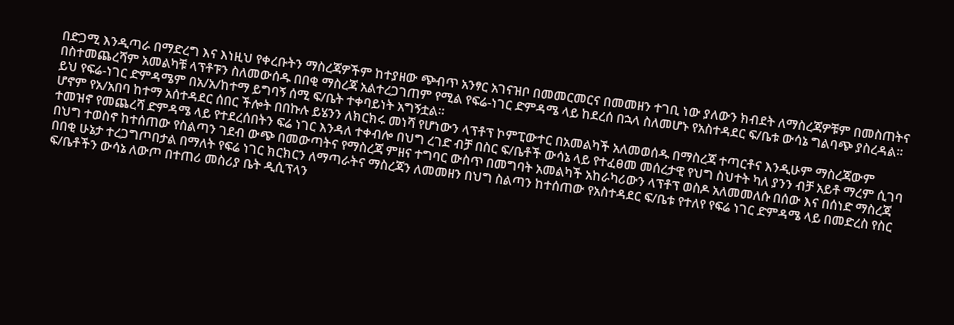በድጋሚ እንዲጣራ በማድረግ እና እነዚህ የቀረቡትን ማስረጃዎችም ከተያዘው ጭብጥ አንፃር አገናዝቦ በመመርመርና በመመዘን ተገቢ ነው ያለውን ክብደት ለማስረጃዎቹም በመስጠትና በስተመጨረሻም አመልካቹ ላፕቶፑን ስለመውሰዱ በበቂ ማስረጃ አልተረጋገጠም የሚል የፍሬ-ነገር ድምዳሜ ላይ ከደረሰ በኋላ ስለመሆኑ የአስተዳደር ፍ/ቤቱ ውሳኔ ግልባጭ ያስረዳል። ይህ የፍሬ-ነገር ድምዳሜም በአ/አ/ከተማ ይግባኝ ሰሚ ፍ/ቤት ተቀባይነት አግኝቷል።
ሆኖም የአ/አበባ ከተማ አሰተዳደር ሰበር ችሎት በበኩሉ ይሄንን ለክርክሩ መነሻ የሆነውን ላፕቶፕ ኮምፒውተር በአመልካች አለመወሰዱ በማስረጃ ተጣርቶና እንዲሁም ማስረጃውም ተመዝኖ የመጨረሻ ድምዳሜ ላይ የተደረሰበትን ፍሬ ነገር እንዳለ ተቀብሎ በህግ ረገድ ብቻ በስር ፍ/ቤቶች ውሳኔ ላይ የተፈፀመ መሰረታዊ የህግ ስህተት ካለ ያንን ብቻ አይቶ ማረም ሲገባ በህግ ተወስኖ ከተሰጠው የስልጣን ገደብ ውጭ በመውጣትና የማስረጃ ምዘና ተግባር ውስጥ በመግባት አመልካች አከራካሪውን ላፕቶፕ ወስዶ አለመመለሱ በሰው እና በሰነድ ማስረጃ በበቂ ሁኔታ ተረጋግጦበታል በማለት የፍሬ ነገር ክርክርን ለማጣራትና ማስረጃን ለመመዘን በህግ ስልጣን ከተሰጠው የአስተዳደር ፍ/ቤቱ የተለየ የፍሬ ነገር ድምዳሜ ላይ በመድረስ የስር ፍ/ቤቶችን ውሳኔ ለውጦ በተጠሪ መስሪያ ቤት ዲሲፕላን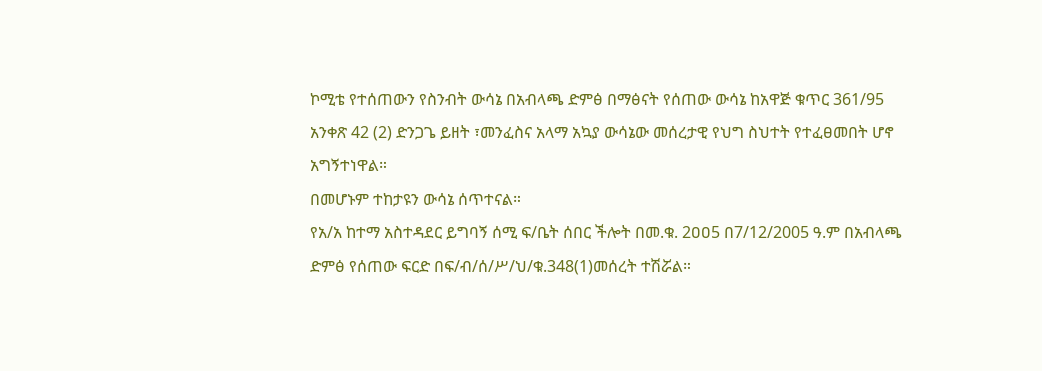ኮሚቴ የተሰጠውን የስንብት ውሳኔ በአብላጫ ድምፅ በማፅናት የሰጠው ውሳኔ ከአዋጅ ቁጥር 361/95 አንቀጽ 42 (2) ድንጋጌ ይዘት ፣መንፈስና አላማ አኳያ ውሳኔው መሰረታዊ የህግ ስህተት የተፈፀመበት ሆኖ አግኝተነዋል።
በመሆኑም ተከታዩን ውሳኔ ሰጥተናል።
የአ/አ ከተማ አስተዳደር ይግባኝ ሰሚ ፍ/ቤት ሰበር ችሎት በመ.ቁ. 2ዐዐ5 በ7/12/2005 ዓ.ም በአብላጫ ድምፅ የሰጠው ፍርድ በፍ/ብ/ሰ/ሥ/ህ/ቁ.348(1)መሰረት ተሽሯል።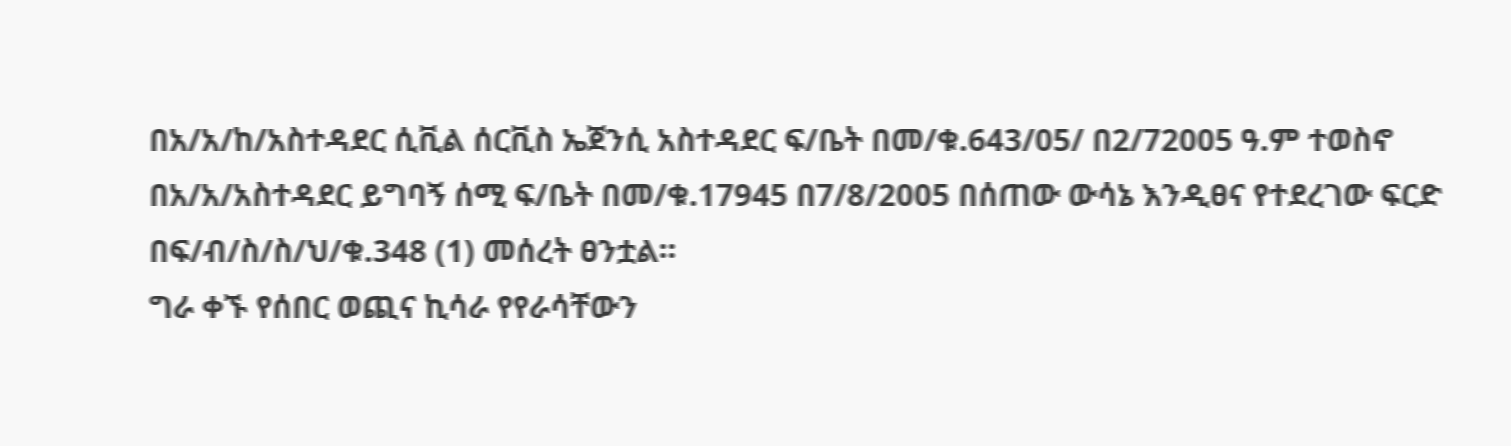በአ/አ/ከ/አስተዳደር ሲቪል ሰርቪስ ኤጀንሲ አስተዳደር ፍ/ቤት በመ/ቁ.643/05/ በ2/72005 ዓ.ም ተወስኖ በአ/አ/አስተዳደር ይግባኝ ሰሚ ፍ/ቤት በመ/ቁ.17945 በ7/8/2005 በሰጠው ውሳኔ እንዲፀና የተደረገው ፍርድ በፍ/ብ/ስ/ስ/ህ/ቁ.348 (1) መሰረት ፀንቷል።
ግራ ቀኙ የሰበር ወጪና ኪሳራ የየራሳቸውን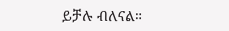ይቻሉ ብለናል።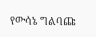የውሳኔ ግልባጩ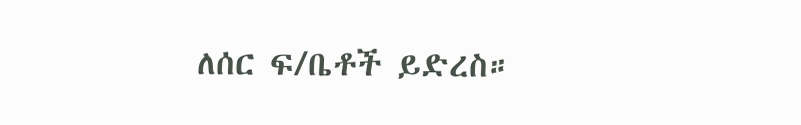ለሰር ፍ/ቤቶች ይድረስ።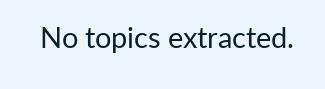No topics extracted.